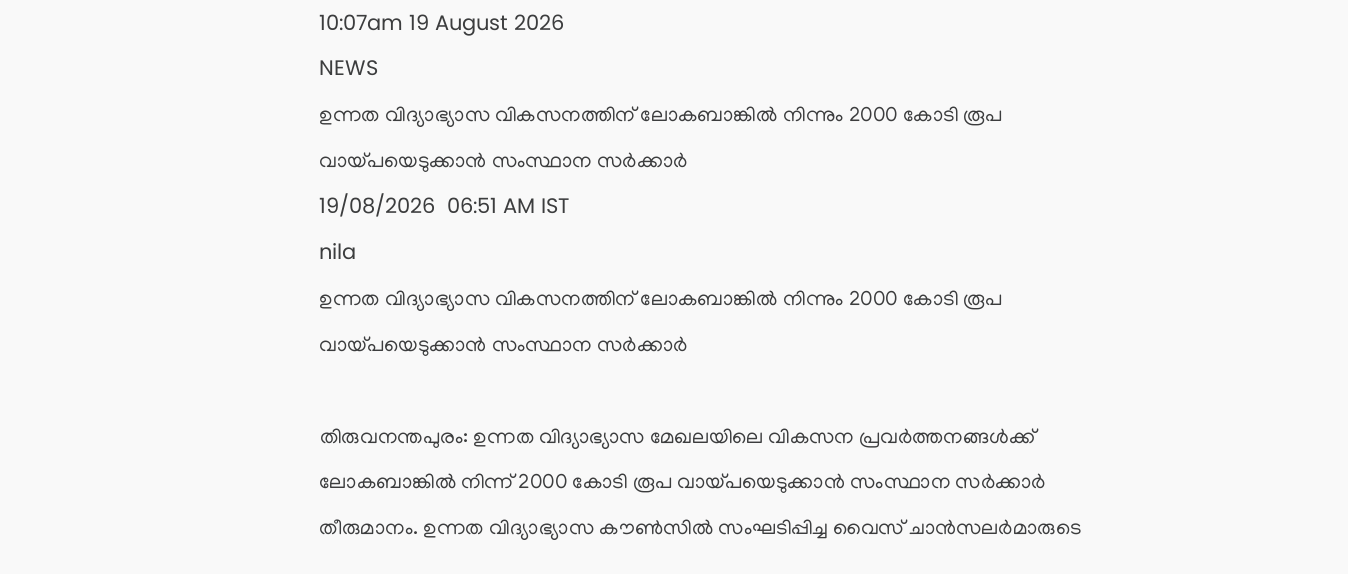10:07am 19 August 2026
NEWS
ഉന്നത വിദ്യാഭ്യാസ വികസനത്തിന് ലോകബാങ്കിൽ നിന്നും 2000 കോടി രൂപ വായ്പയെടുക്കാൻ സംസ്ഥാന സർക്കാർ
19/08/2026  06:51 AM IST
nila
ഉന്നത വിദ്യാഭ്യാസ വികസനത്തിന് ലോകബാങ്കിൽ നിന്നും 2000 കോടി രൂപ വായ്പയെടുക്കാൻ സംസ്ഥാന സർക്കാർ

തിരുവനന്തപുരം: ഉന്നത വിദ്യാഭ്യാസ മേഖലയിലെ വികസന പ്രവർത്തനങ്ങൾക്ക് ലോകബാങ്കിൽ നിന്ന് 2000 കോടി രൂപ വായ്പയെടുക്കാൻ സംസ്ഥാന സർക്കാർ തീരുമാനം. ഉന്നത വിദ്യാഭ്യാസ കൗൺസിൽ സംഘടിപ്പിച്ച വൈസ് ചാൻസലർമാരുടെ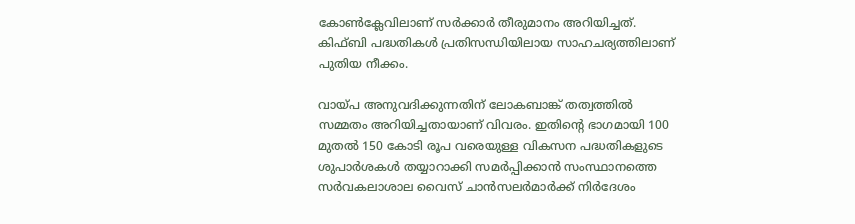കോൺക്ലേവിലാണ് സർക്കാർ തീരുമാനം അറിയിച്ചത്. കിഫ്ബി പദ്ധതികൾ പ്രതിസന്ധിയിലായ സാഹചര്യത്തിലാണ് പുതിയ നീക്കം.

വായ്പ അനുവദിക്കുന്നതിന് ലോകബാങ്ക് തത്വത്തിൽ സമ്മതം അറിയിച്ചതായാണ് വിവരം. ഇതിന്റെ ഭാഗമായി 100 മുതൽ 150 കോടി രൂപ വരെയുള്ള വികസന പദ്ധതികളുടെ ശുപാർശകൾ തയ്യാറാക്കി സമർപ്പിക്കാൻ സംസ്ഥാനത്തെ സർവകലാശാല വൈസ് ചാൻസലർമാർക്ക് നിർദേശം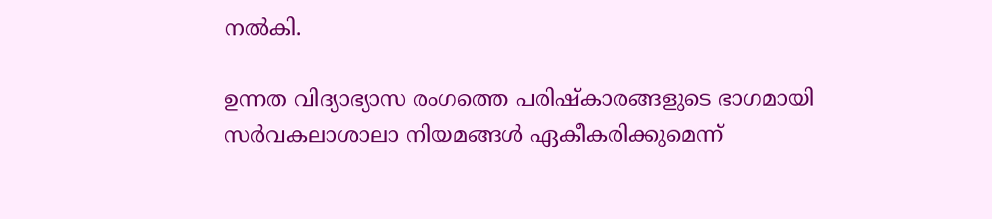നൽകി.

ഉന്നത വിദ്യാഭ്യാസ രംഗത്തെ പരിഷ്‌കാരങ്ങളുടെ ഭാഗമായി സർവകലാശാലാ നിയമങ്ങൾ ഏകീകരിക്കുമെന്ന്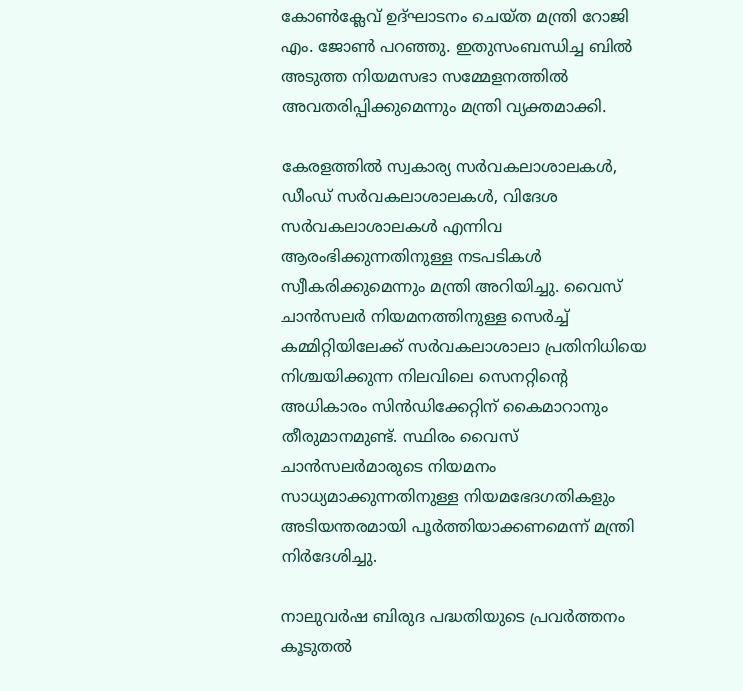കോൺക്ലേവ് ഉദ്ഘാടനം ചെയ്ത മന്ത്രി റോജി എം. ജോൺ പറഞ്ഞു. ഇതുസംബന്ധിച്ച ബിൽ അടുത്ത നിയമസഭാ സമ്മേളനത്തിൽ അവതരിപ്പിക്കുമെന്നും മന്ത്രി വ്യക്തമാക്കി.

കേരളത്തിൽ സ്വകാര്യ സർവകലാശാലകൾ, ഡീംഡ് സർവകലാശാലകൾ, വിദേശ സർവകലാശാലകൾ എന്നിവ ആരംഭിക്കുന്നതിനുള്ള നടപടികൾ സ്വീകരിക്കുമെന്നും മന്ത്രി അറിയിച്ചു. വൈസ് ചാൻസലർ നിയമനത്തിനുള്ള സെർച്ച് കമ്മിറ്റിയിലേക്ക് സർവകലാശാലാ പ്രതിനിധിയെ നിശ്ചയിക്കുന്ന നിലവിലെ സെനറ്റിന്റെ അധികാരം സിൻഡിക്കേറ്റിന് കൈമാറാനും തീരുമാനമുണ്ട്. സ്ഥിരം വൈസ് ചാൻസലർമാരുടെ നിയമനം സാധ്യമാക്കുന്നതിനുള്ള നിയമഭേദഗതികളും അടിയന്തരമായി പൂർത്തിയാക്കണമെന്ന് മന്ത്രി നിർദേശിച്ചു.

നാലുവർഷ ബിരുദ പദ്ധതിയുടെ പ്രവർത്തനം കൂടുതൽ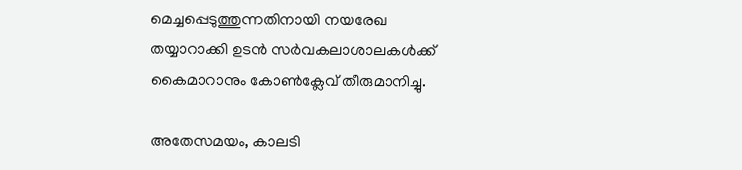മെച്ചപ്പെടുത്തുന്നതിനായി നയരേഖ തയ്യാറാക്കി ഉടൻ സർവകലാശാലകൾക്ക് കൈമാറാനും കോൺക്ലേവ് തീരുമാനിച്ചു.

അതേസമയം, കാലടി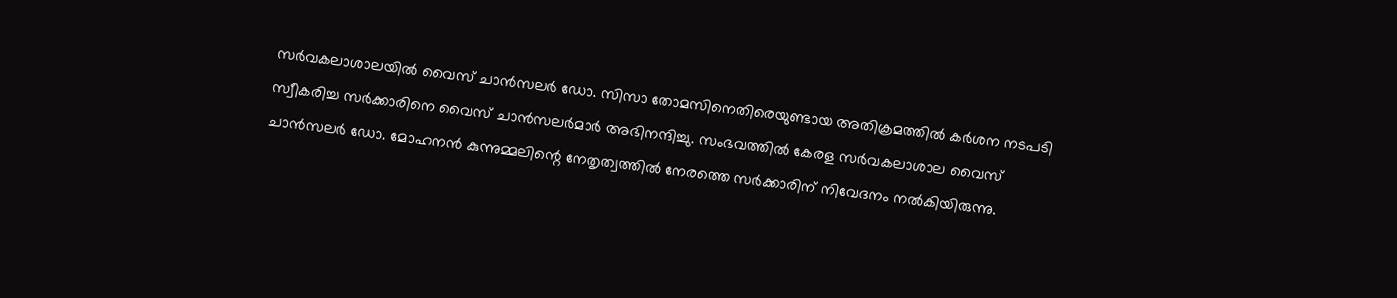സർവകലാശാലയിൽ വൈസ് ചാൻസലർ ഡോ. സിസാ തോമസിനെതിരെയുണ്ടായ അതിക്രമത്തിൽ കർശന നടപടി സ്വീകരിച്ച സർക്കാരിനെ വൈസ് ചാൻസലർമാർ അഭിനന്ദിച്ചു. സംഭവത്തിൽ കേരള സർവകലാശാല വൈസ് ചാൻസലർ ഡോ. മോഹനൻ കുന്നുമ്മലിന്റെ നേതൃത്വത്തിൽ നേരത്തെ സർക്കാരിന് നിവേദനം നൽകിയിരുന്നു.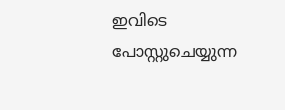ഇവിടെ പോസ്റ്റുചെയ്യുന്ന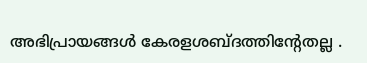അഭിപ്രായങ്ങള്‍ കേരളശബ്‌ദത്തിന്റേതല്ല .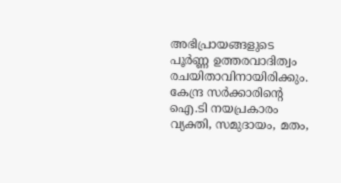അഭിപ്രായങ്ങളുടെ പൂര്‍ണ്ണ ഉത്തരവാദിത്വം രചയിതാവിനായിരിക്കും. കേന്ദ്ര സർക്കാരിന്റെ ഐ.ടി നയപ്രകാരം വ്യക്തി, സമുദായം, മതം,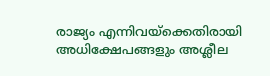രാജ്യം എന്നിവയ്ക്കെതിരായി അധിക്ഷേപങ്ങളും അശ്ലീല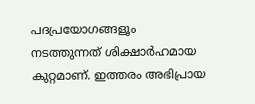പദപ്രയോഗങ്ങളൂം നടത്തുന്നത് ശിക്ഷാര്‍ഹമായ കുറ്റമാണ്. ഇത്തരം അഭിപ്രായ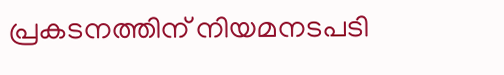പ്രകടനത്തിന് നിയമനടപടി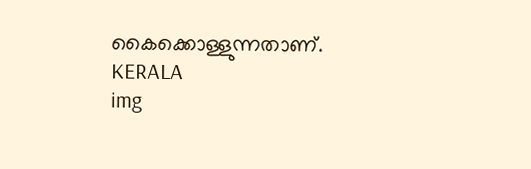കൈക്കൊള്ളുന്നതാണ്.
KERALA
img